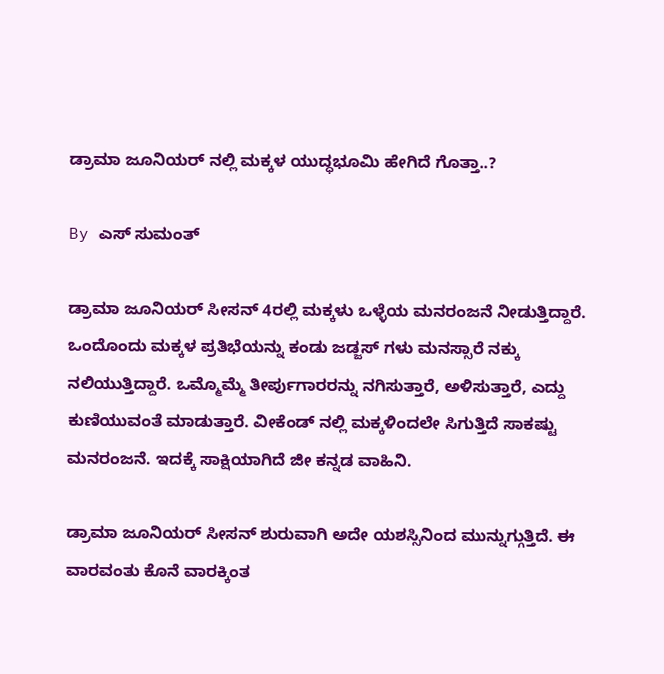ಡ್ರಾಮಾ ಜೂನಿಯರ್ ನಲ್ಲಿ ಮಕ್ಕಳ ಯುದ್ಧಭೂಮಿ ಹೇಗಿದೆ ಗೊತ್ತಾ..?

By ಎಸ್ ಸುಮಂತ್

ಡ್ರಾಮಾ ಜೂನಿಯರ್ ಸೀಸನ್ 4ರಲ್ಲಿ ಮಕ್ಕಳು ಒಳ್ಳೆಯ ಮನರಂಜನೆ ನೀಡುತ್ತಿದ್ದಾರೆ. ಒಂದೊಂದು ಮಕ್ಕಳ ಪ್ರತಿಭೆಯನ್ನು ಕಂಡು ಜಡ್ಜಸ್ ಗಳು ಮನಸ್ಸಾರೆ ನಕ್ಕು ನಲಿಯುತ್ತಿದ್ದಾರೆ. ಒಮ್ಮೊಮ್ಮೆ ತೀರ್ಪುಗಾರರನ್ನು ನಗಿಸುತ್ತಾರೆ, ಅಳಿಸುತ್ತಾರೆ, ಎದ್ದು ಕುಣಿಯುವಂತೆ ಮಾಡುತ್ತಾರೆ. ವೀಕೆಂಡ್ ನಲ್ಲಿ ಮಕ್ಕಳಿಂದಲೇ ಸಿಗುತ್ತಿದೆ ಸಾಕಷ್ಟು ಮನರಂಜನೆ. ಇದಕ್ಕೆ ಸಾಕ್ಷಿಯಾಗಿದೆ ಜೀ ಕನ್ನಡ ವಾಹಿನಿ.

ಡ್ರಾಮಾ ಜೂನಿಯರ್ ಸೀಸನ್ ಶುರುವಾಗಿ ಅದೇ ಯಶಸ್ಸಿನಿಂದ ಮುನ್ನುಗ್ಗುತ್ತಿದೆ. ಈ ವಾರವಂತು ಕೊನೆ ವಾರಕ್ಕಿಂತ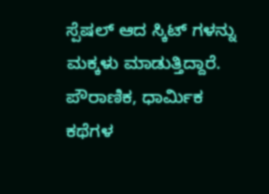ಸ್ಪೆಷಲ್ ಆದ ಸ್ಕಿಟ್ ಗಳನ್ನು ಮಕ್ಕಳು ಮಾಡುತ್ತಿದ್ದಾರೆ. ಪೌರಾಣಿಕ, ಧಾರ್ಮಿಕ ಕಥೆಗಳ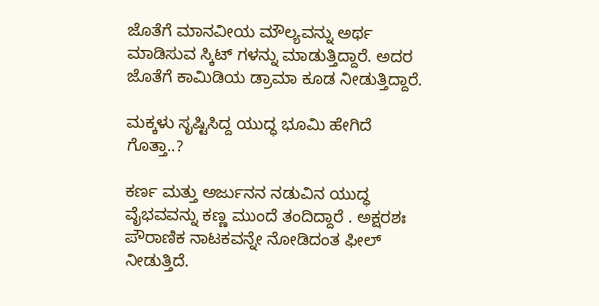ಜೊತೆಗೆ ಮಾನವೀಯ ಮೌಲ್ಯವನ್ನು ಅರ್ಥ ಮಾಡಿಸುವ ಸ್ಕಿಟ್ ಗಳನ್ನು ಮಾಡುತ್ತಿದ್ದಾರೆ. ಅದರ ಜೊತೆಗೆ ಕಾಮಿಡಿಯ ಡ್ರಾಮಾ ಕೂಡ ನೀಡುತ್ತಿದ್ದಾರೆ.

ಮಕ್ಕಳು ಸೃಷ್ಟಿಸಿದ್ದ ಯುದ್ಧ ಭೂಮಿ ಹೇಗಿದೆ ಗೊತ್ತಾ..?

ಕರ್ಣ ಮತ್ತು ಅರ್ಜುನನ ನಡುವಿನ ಯುದ್ಧ ವೈಭವವನ್ನು ಕಣ್ಣ ಮುಂದೆ ತಂದಿದ್ದಾರೆ . ಅಕ್ಷರಶಃ ಪೌರಾಣಿಕ ನಾಟಕವನ್ನೇ ನೋಡಿದಂತ ಫೀಲ್ ನೀಡುತ್ತಿದೆ.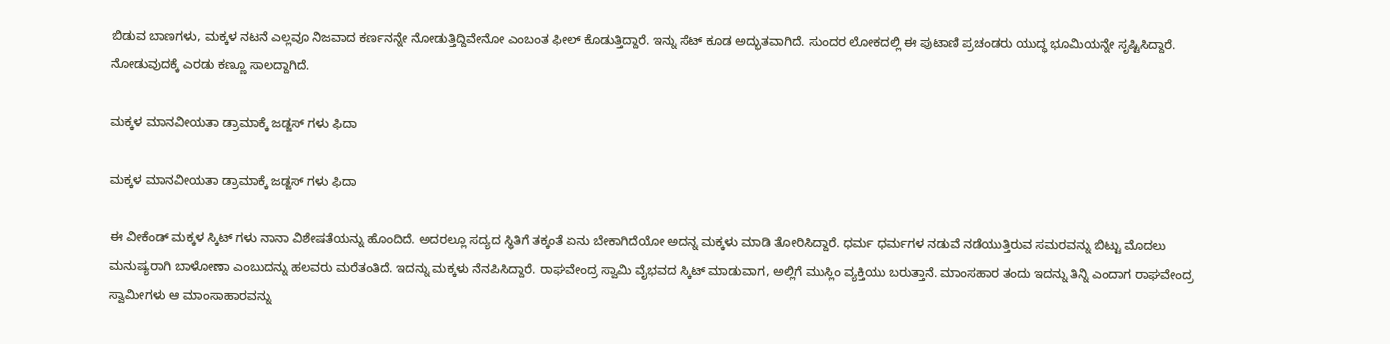ಬಿಡುವ ಬಾಣಗಳು, ಮಕ್ಕಳ ನಟನೆ ಎಲ್ಲವೂ ನಿಜವಾದ ಕರ್ಣನನ್ನೇ ನೋಡುತ್ತಿದ್ದಿವೇನೋ ಎಂಬಂತ ಫೀಲ್ ಕೊಡುತ್ತಿದ್ದಾರೆ. ಇನ್ನು ಸೆಟ್ ಕೂಡ ಅದ್ಭುತವಾಗಿದೆ. ಸುಂದರ ಲೋಕದಲ್ಲಿ ಈ ಪುಟಾಣಿ ಪ್ರಚಂಡರು ಯುದ್ಧ ಭೂಮಿಯನ್ನೇ ಸೃಷ್ಟಿಸಿದ್ದಾರೆ. ನೋಡುವುದಕ್ಕೆ ಎರಡು ಕಣ್ಣೂ ಸಾಲದ್ದಾಗಿದೆ.

ಮಕ್ಕಳ ಮಾನವೀಯತಾ ಡ್ರಾಮಾಕ್ಕೆ ಜಡ್ಜಸ್ ಗಳು ಫಿದಾ

ಮಕ್ಕಳ ಮಾನವೀಯತಾ ಡ್ರಾಮಾಕ್ಕೆ ಜಡ್ಜಸ್ ಗಳು ಫಿದಾ

ಈ ವೀಕೆಂಡ್ ಮಕ್ಕಳ ಸ್ಕಿಟ್ ಗಳು ನಾನಾ ವಿಶೇಷತೆಯನ್ನು ಹೊಂದಿದೆ. ಅದರಲ್ಲೂ ಸದ್ಯದ ಸ್ಥಿತಿಗೆ ತಕ್ಕಂತೆ ಏನು ಬೇಕಾಗಿದೆಯೋ ಅದನ್ನ ಮಕ್ಕಳು ಮಾಡಿ ತೋರಿಸಿದ್ದಾರೆ. ಧರ್ಮ ಧರ್ಮಗಳ ನಡುವೆ ನಡೆಯುತ್ತಿರುವ ಸಮರವನ್ನು ಬಿಟ್ಟು ಮೊದಲು ಮನುಷ್ಯರಾಗಿ ಬಾಳೋಣಾ ಎಂಬುದನ್ನು ಹಲವರು ಮರೆತಂತಿದೆ. ಇದನ್ನು ಮಕ್ಕಳು ನೆನಪಿಸಿದ್ದಾರೆ. ರಾಘವೇಂದ್ರ ಸ್ವಾಮಿ ವೈಭವದ ಸ್ಕಿಟ್ ಮಾಡುವಾಗ, ಅಲ್ಲಿಗೆ ಮುಸ್ಲಿಂ ವ್ಯಕ್ತಿಯು ಬರುತ್ತಾನೆ. ಮಾಂಸಹಾರ ತಂದು ಇದನ್ನು ತಿನ್ನಿ ಎಂದಾಗ ರಾಘವೇಂದ್ರ ಸ್ವಾಮೀಗಳು ಆ ಮಾಂಸಾಹಾರವನ್ನು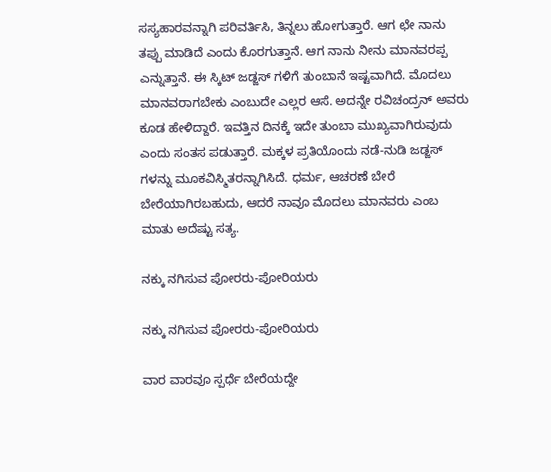ಸಸ್ಯಹಾರವನ್ನಾಗಿ ಪರಿವರ್ತಿಸಿ, ತಿನ್ನಲು ಹೋಗುತ್ತಾರೆ. ಆಗ ಛೇ ನಾನು ತಪ್ಪು ಮಾಡಿದೆ ಎಂದು ಕೊರಗುತ್ತಾನೆ. ಆಗ ನಾನು ನೀನು ಮಾನವರಪ್ಪ ಎನ್ನುತ್ತಾನೆ. ಈ ಸ್ಕಿಟ್ ಜಡ್ಜಸ್ ಗಳಿಗೆ ತುಂಬಾನೆ ಇಷ್ಟವಾಗಿದೆ. ಮೊದಲು ಮಾನವರಾಗಬೇಕು ಎಂಬುದೇ ಎಲ್ಲರ ಆಸೆ. ಅದನ್ನೇ ರವಿಚಂದ್ರನ್ ಅವರು ಕೂಡ ಹೇಳಿದ್ದಾರೆ. ಇವತ್ತಿನ ದಿನಕ್ಕೆ ಇದೇ ತುಂಬಾ ಮುಖ್ಯವಾಗಿರುವುದು ಎಂದು ಸಂತಸ ಪಡುತ್ತಾರೆ. ಮಕ್ಕಳ ಪ್ರತಿಯೊಂದು ನಡೆ-ನುಡಿ ಜಡ್ಜಸ್ ಗಳನ್ನು ಮೂಕವಿಸ್ಮಿತರನ್ನಾಗಿಸಿದೆ. ಧರ್ಮ, ಆಚರಣೆ ಬೇರೆ ಬೇರೆಯಾಗಿರಬಹುದು, ಆದರೆ ನಾವೂ ಮೊದಲು ಮಾನವರು ಎಂಬ ಮಾತು ಅದೆಷ್ಟು ಸತ್ಯ.

ನಕ್ಕು ನಗಿಸುವ ಪೋರರು-ಪೋರಿಯರು

ನಕ್ಕು ನಗಿಸುವ ಪೋರರು-ಪೋರಿಯರು

ವಾರ ವಾರವೂ ಸ್ಪರ್ಧೆ ಬೇರೆಯದ್ದೇ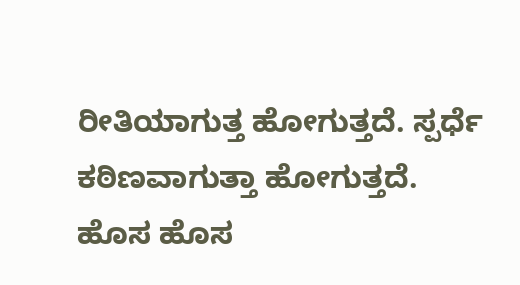ರೀತಿಯಾಗುತ್ತ ಹೋಗುತ್ತದೆ. ಸ್ಪರ್ಧೆ ಕಠಿಣವಾಗುತ್ತಾ ಹೋಗುತ್ತದೆ. ಹೊಸ ಹೊಸ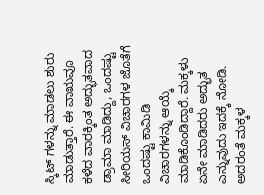ಸ್ಕಿಟ್ ಗಳನ್ನು ಮಾಡಲು ಶುರು ಮಾಡುತ್ತಾರೆ. ಈ ವಾಋವೂ ಕಳೆದ ವಾರಕ್ಕಿಂತ ಅದ್ಭುತವಾದ ಡ್ರಾಮಾ ಮಾಡಿದ್ದು, ಒಂದಷ್ಟು ಸೀರಿಯಸ್ ವಿಚಾರಗಳ ಜೊತೆಗೆ ಒಂದಷ್ಟು ಕಾಮಿಡಿ ವಿಚಾರಗಳನ್ನು ಆಯ್ಕೆ ಮಾಡಿಕೊಂಡಿದ್ದಾರೆ. ಮಕ್ಕಳು ಏನೇ ಮಾಡಿದರು ಅದ್ಭುತ ಎನ್ನುವುದು ಇದಕ್ಕೆ ನೋಡಿ. ಅದರಂತೆ ಮಕ್ಕಳ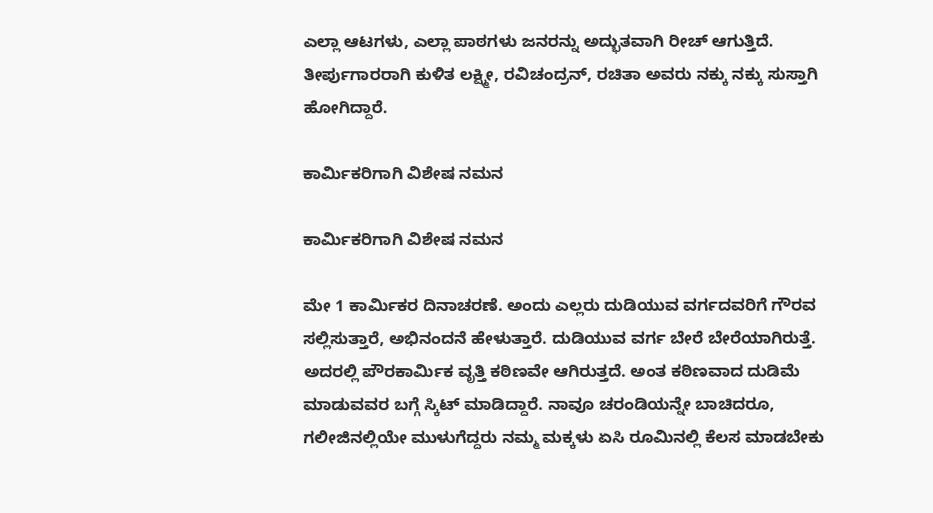ಎಲ್ಲಾ ಆಟಗಳು, ಎಲ್ಲಾ ಪಾಠಗಳು ಜನರನ್ನು ಅದ್ಭುತವಾಗಿ ರೀಚ್ ಆಗುತ್ತಿದೆ. ತೀರ್ಪುಗಾರರಾಗಿ ಕುಳಿತ ಲಕ್ಷ್ಮೀ, ರವಿಚಂದ್ರನ್, ರಚಿತಾ ಅವರು ನಕ್ಕು ನಕ್ಕು ಸುಸ್ತಾಗಿ ಹೋಗಿದ್ದಾರೆ.

ಕಾರ್ಮಿಕರಿಗಾಗಿ ವಿಶೇಷ ನಮನ

ಕಾರ್ಮಿಕರಿಗಾಗಿ ವಿಶೇಷ ನಮನ

ಮೇ 1 ಕಾರ್ಮಿಕರ ದಿನಾಚರಣೆ. ಅಂದು ಎಲ್ಲರು ದುಡಿಯುವ ವರ್ಗದವರಿಗೆ ಗೌರವ ಸಲ್ಲಿಸುತ್ತಾರೆ, ಅಭಿನಂದನೆ ಹೇಳುತ್ತಾರೆ. ದುಡಿಯುವ ವರ್ಗ ಬೇರೆ ಬೇರೆಯಾಗಿರುತ್ತೆ. ಅದರಲ್ಲಿ ಪೌರಕಾರ್ಮಿಕ ವೃತ್ತಿ ಕಠಿಣವೇ ಆಗಿರುತ್ತದೆ. ಅಂತ ಕಠಿಣವಾದ ದುಡಿಮೆ ಮಾಡುವವರ ಬಗ್ಗೆ ಸ್ಕಿಟ್ ಮಾಡಿದ್ದಾರೆ. ನಾವೂ ಚರಂಡಿಯನ್ನೇ ಬಾಚಿದರೂ, ಗಲೀಜಿನಲ್ಲಿಯೇ ಮುಳುಗೆದ್ದರು ನಮ್ಮ ಮಕ್ಕಳು ಏಸಿ ರೂಮಿನಲ್ಲಿ ಕೆಲಸ ಮಾಡಬೇಕು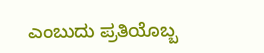ಎಂಬುದು ಪ್ರತಿಯೊಬ್ಬ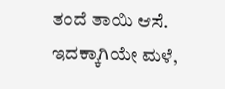ತಂದೆ ತಾಯಿ ಆಸೆ. ಇದಕ್ಕಾಗಿಯೇ ಮಳೆ,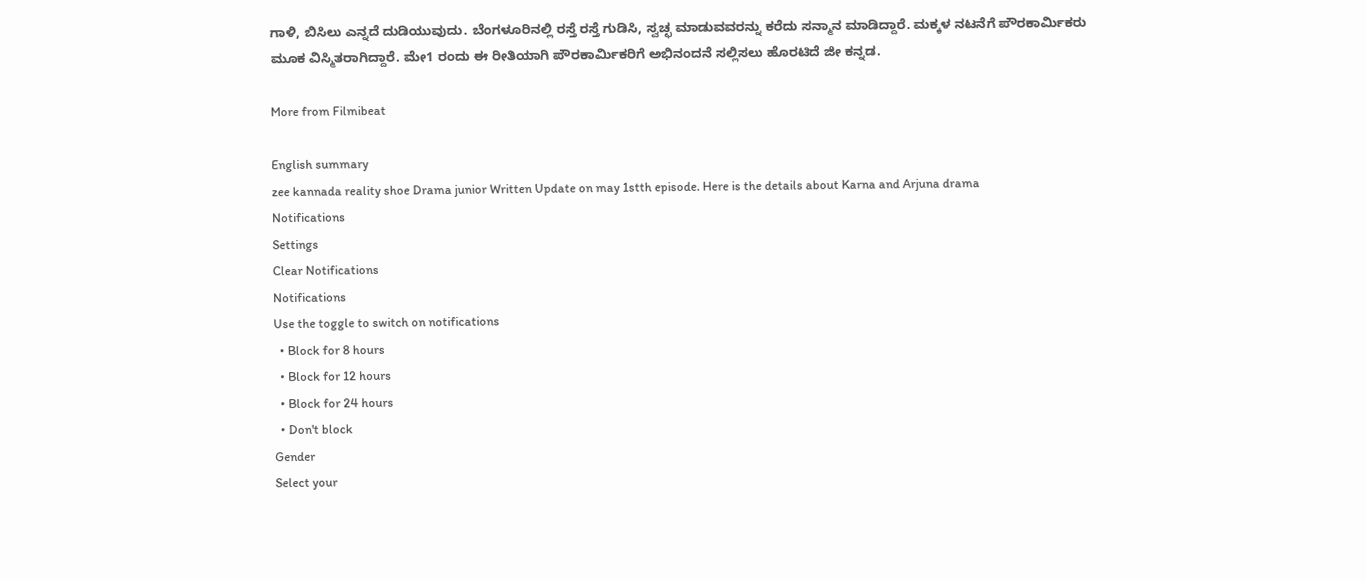ಗಾಳಿ, ಬಿಸಿಲು ಎನ್ನದೆ ದುಡಿಯುವುದು. ಬೆಂಗಳೂರಿನಲ್ಲಿ ರಸ್ತೆ ರಸ್ತೆ ಗುಡಿಸಿ, ಸ್ವಚ್ಛ ಮಾಡುವವರನ್ನು ಕರೆದು ಸನ್ಮಾನ ಮಾಡಿದ್ದಾರೆ. ಮಕ್ಕಳ ನಟನೆಗೆ ಪೌರಕಾರ್ಮಿಕರು ಮೂಕ ವಿಸ್ಮಿತರಾಗಿದ್ದಾರೆ. ಮೇ1 ರಂದು ಈ ರೀತಿಯಾಗಿ ಪೌರಕಾರ್ಮಿಕರಿಗೆ ಅಭಿನಂದನೆ ಸಲ್ಲಿಸಲು ಹೊರಟಿದೆ ಜೀ ಕನ್ನಡ.

More from Filmibeat

English summary
zee kannada reality shoe Drama junior Written Update on may 1stth episode. Here is the details about Karna and Arjuna drama
Notifications
Settings
Clear Notifications
Notifications
Use the toggle to switch on notifications
  • Block for 8 hours
  • Block for 12 hours
  • Block for 24 hours
  • Don't block
Gender
Select your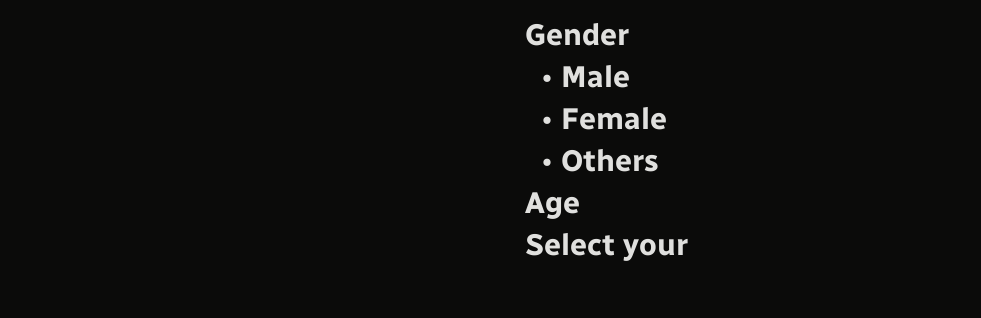Gender
  • Male
  • Female
  • Others
Age
Select your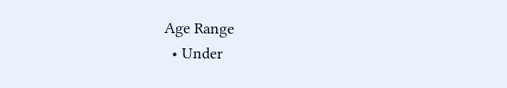Age Range
  • Under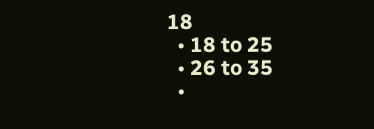18
  • 18 to 25
  • 26 to 35
  •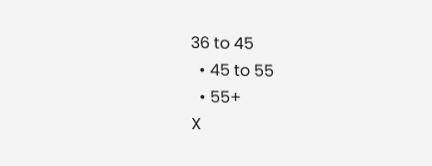36 to 45
  • 45 to 55
  • 55+
X